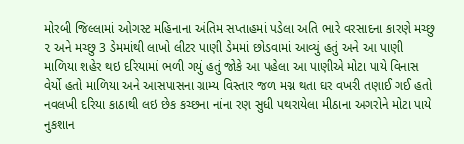મોરબી જિલ્લામાં ઓગસ્ટ મહિનાના અંતિમ સપ્તાહમાં પડેલા અતિ ભારે વરસાદના કારણે મચ્છુ ૨ અને મચ્છુ 3 ડેમમાંથી લાખો લીટર પાણી ડેમમાં છોડવામાં આવ્યું હતું અને આ પાણી માળિયા શહેર થઇ દરિયામાં ભળી ગયું હતું જોકે આ પહેલા આ પાણીએ મોટા પાયે વિનાસ વેર્યો હતો માળિયા અને આસપાસના ગ્રામ્ય વિસ્તાર જળ મગ્ન થતા ઘર વખરી તણાઈ ગઈ હતો નવલખી દરિયા કાઠાથી લઇ છેક કચ્છના નાંના રણ સુધી પથરાયેલા મીઠાના અગરોને મોટા પાયે નુકશાન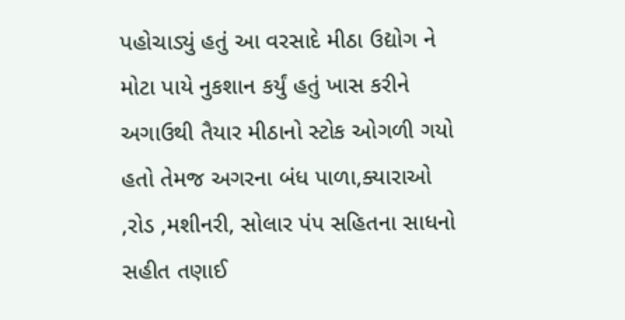પહોચાડ્યું હતું આ વરસાદે મીઠા ઉદ્યોગ ને મોટા પાયે નુકશાન કર્યું હતું ખાસ કરીને અગાઉથી તૈયાર મીઠાનો સ્ટોક ઓગળી ગયો હતો તેમજ અગરના બંધ પાળા,ક્યારાઓ ,રોડ ,મશીનરી, સોલાર પંપ સહિતના સાધનો સહીત તણાઈ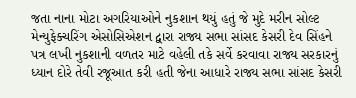જતા નાના મોટા અગરિયાઓને નુકશાન થયું હતું જે મુદે મરીન સોલ્ટ મેન્યુફેક્ચરિંગ એસોસિએશન દ્વારા રાજ્ય સભા સાંસદ કેસરી દેવ સિંહને પત્ર લખી નુકશાની વળતર માટે વહેલી તકે સર્વે કરવાવા રાજ્ય સરકારનું ધ્યાન દોરે તેવી રજૂઆત કરી હતી જેના આધારે રાજ્ય સભા સાંસદ કેસરી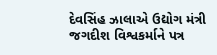દેવસિંહ ઝાલાએ ઉદ્યોગ મંત્રી જગદીશ વિશ્વકર્માને પત્ર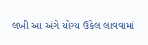લખી આ અંગે યોગ્ય ઉકેલ લાવવામાં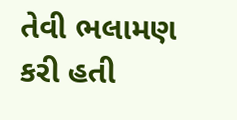તેવી ભલામણ કરી હતી